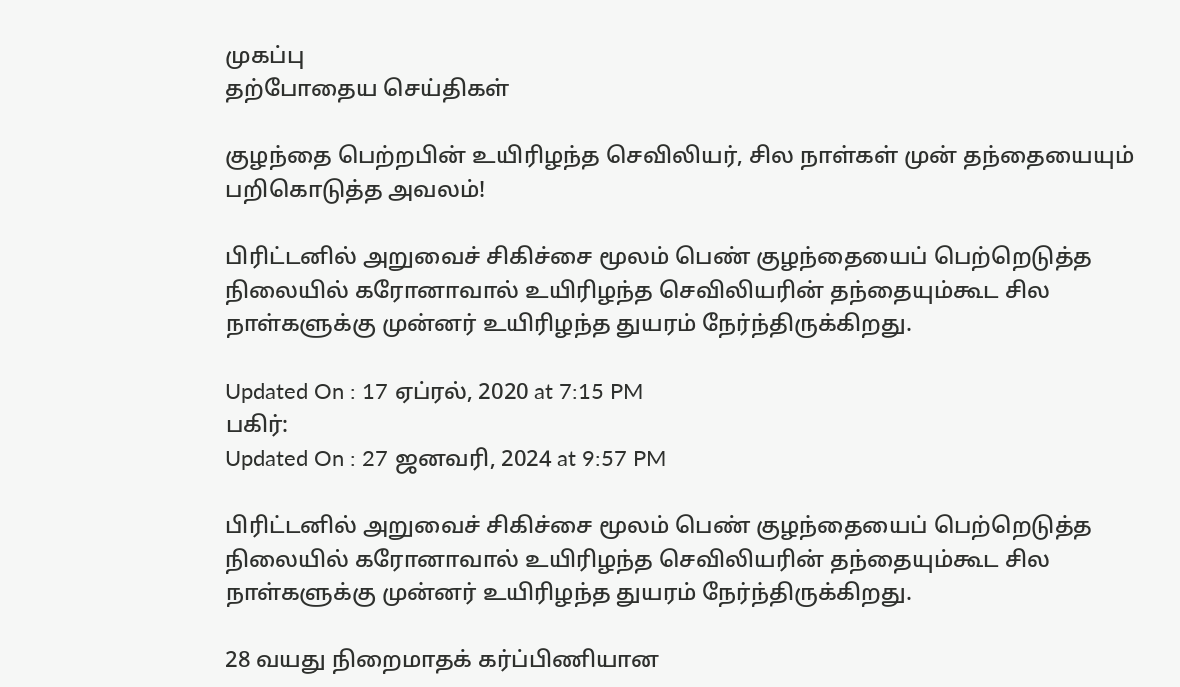முகப்பு
தற்போதைய செய்திகள்

குழந்தை பெற்றபின் உயிரிழந்த செவிலியர், சில நாள்கள் முன் தந்தையையும் பறிகொடுத்த அவலம்!

பிரிட்டனில் அறுவைச் சிகிச்சை மூலம் பெண் குழந்தையைப் பெற்றெடுத்த நிலையில் கரோனாவால் உயிரிழந்த செவிலியரின் தந்தையும்கூட சில நாள்களுக்கு முன்னர் உயிரிழந்த துயரம் நேர்ந்திருக்கிறது.

Updated On : 17 ஏப்ரல், 2020 at 7:15 PM
பகிர்:
Updated On : 27 ஜனவரி, 2024 at 9:57 PM

பிரிட்டனில் அறுவைச் சிகிச்சை மூலம் பெண் குழந்தையைப் பெற்றெடுத்த நிலையில் கரோனாவால் உயிரிழந்த செவிலியரின் தந்தையும்கூட சில நாள்களுக்கு முன்னர் உயிரிழந்த துயரம் நேர்ந்திருக்கிறது.

28 வயது நிறைமாதக் கர்ப்பிணியான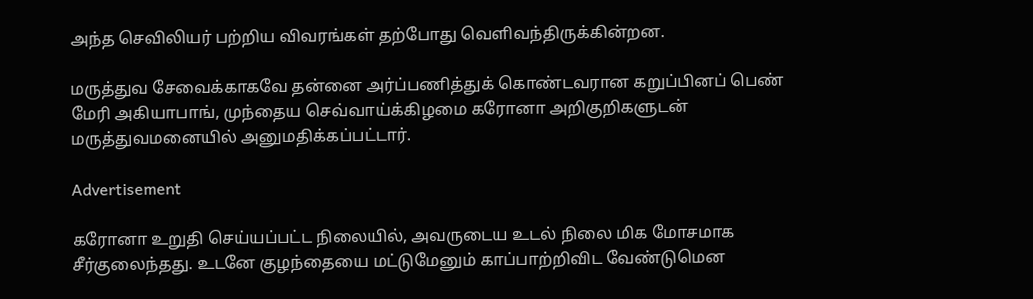அந்த செவிலியர் பற்றிய விவரங்கள் தற்போது வெளிவந்திருக்கின்றன.

மருத்துவ சேவைக்காகவே தன்னை அர்ப்பணித்துக் கொண்டவரான கறுப்பினப் பெண் மேரி அகியாபாங், முந்தைய செவ்வாய்க்கிழமை கரோனா அறிகுறிகளுடன் மருத்துவமனையில் அனுமதிக்கப்பட்டார்.

Advertisement

கரோனா உறுதி செய்யப்பட்ட நிலையில், அவருடைய உடல் நிலை மிக மோசமாக சீர்குலைந்தது. உடனே குழந்தையை மட்டுமேனும் காப்பாற்றிவிட வேண்டுமென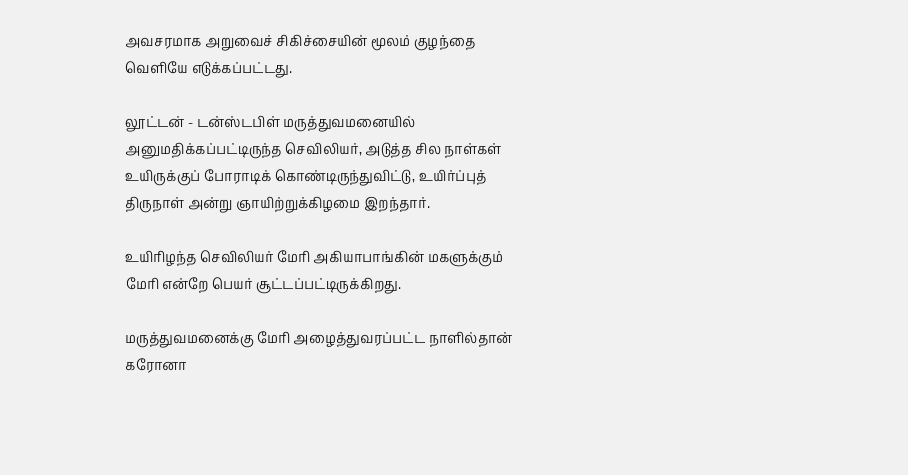அவசரமாக அறுவைச் சிகிச்சையின் மூலம் குழந்தை வெளியே எடுக்கப்பட்டது.

லூட்டன் - டன்ஸ்டபிள் மருத்துவமனையில் அனுமதிக்கப்பட்டிருந்த செவிலியர், அடுத்த சில நாள்கள் உயிருக்குப் போராடிக் கொண்டிருந்துவிட்டு, உயிர்ப்புத் திருநாள் அன்று ஞாயிற்றுக்கிழமை இறந்தார்.

உயிரிழந்த செவிலியர் மேரி அகியாபாங்கின் மகளுக்கும் மேரி என்றே பெயர் சூட்டப்பட்டிருக்கிறது.

மருத்துவமனைக்கு மேரி அழைத்துவரப்பட்ட நாளில்தான் கரோனா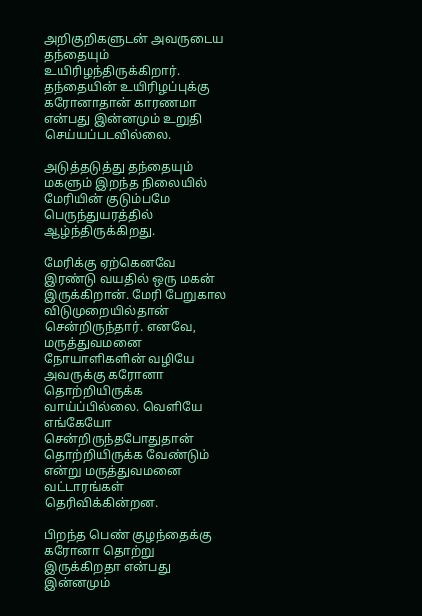அறிகுறிகளுடன் அவருடைய தந்தையும் உயிரிழந்திருக்கிறார். தந்தையின் உயிரிழப்புக்கு கரோனாதான் காரணமா என்பது இன்னமும் உறுதி செய்யப்படவில்லை.

அடுத்தடுத்து தந்தையும் மகளும் இறந்த நிலையில் மேரியின் குடும்பமே பெருந்துயரத்தில் ஆழ்ந்திருக்கிறது.

மேரிக்கு ஏற்கெனவே இரண்டு வயதில் ஒரு மகன் இருக்கிறான். மேரி பேறுகால விடுமுறையில்தான் சென்றிருந்தார். எனவே, மருத்துவமனை நோயாளிகளின் வழியே அவருக்கு கரோனா தொற்றியிருக்க வாய்ப்பில்லை. வெளியே எங்கேயோ சென்றிருந்தபோதுதான் தொற்றியிருக்க வேண்டும் என்று மருத்துவமனை வட்டாரங்கள் தெரிவிக்கின்றன.

பிறந்த பெண் குழந்தைக்கு கரோனா தொற்று இருக்கிறதா என்பது இன்னமும்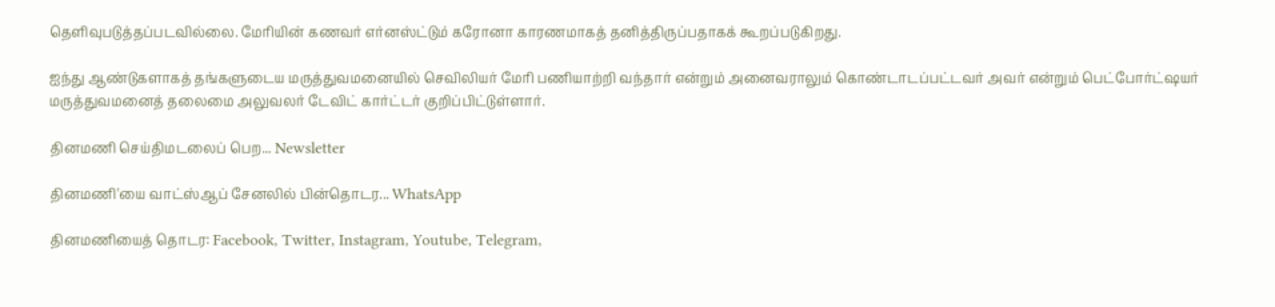தெளிவுபடுத்தப்படவில்லை. மேரியின் கணவர் எர்னஸ்ட்டும் கரோனா காரணமாகத் தனித்திருப்பதாகக் கூறப்படுகிறது.

ஐந்து ஆண்டுகளாகத் தங்களுடைய மருத்துவமனையில் செவிலியர் மேரி பணியாற்றி வந்தார் என்றும் அனைவராலும் கொண்டாடப்பட்டவர் அவர் என்றும் பெட்போர்ட்ஷயர் மருத்துவமனைத் தலைமை அலுவலர் டேவிட் கார்ட்டர் குறிப்பிட்டுள்ளார்.

தினமணி செய்திமடலைப் பெற... Newsletter

தினமணி'யை வாட்ஸ்ஆப் சேனலில் பின்தொடர... WhatsApp

தினமணியைத் தொடர: Facebook, Twitter, Instagram, Youtube, Telegram,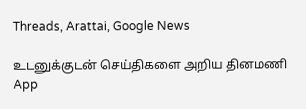Threads, Arattai, Google News

உடனுக்குடன் செய்திகளை அறிய தினமணி App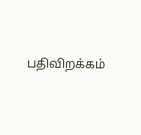பதிவிறக்கம்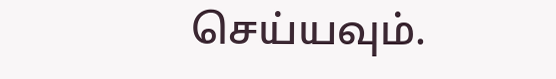செய்யவும்.